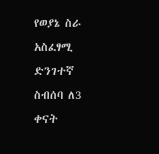የወያኔ ስራ አስፈፃሚ ድንገተኛ ስብሰባ ለ3 ቀናት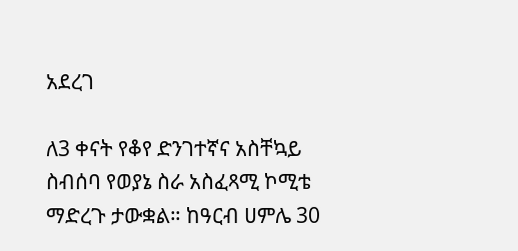አደረገ

ለ3 ቀናት የቆየ ድንገተኛና አስቸኳይ ስብሰባ የወያኔ ስራ አስፈጻሚ ኮሚቴ ማድረጉ ታውቋል። ከዓርብ ሀምሌ 30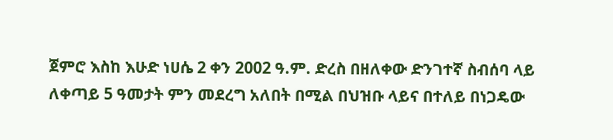ጀምሮ እስከ እሁድ ነሀሴ 2 ቀን 2002 ዓ.ም. ድረስ በዘለቀው ድንገተኛ ስብሰባ ላይ ለቀጣይ 5 ዓመታት ምን መደረግ አለበት በሚል በህዝቡ ላይና በተለይ በነጋዴው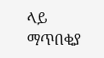ላይ ማጥበቂያ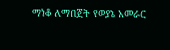ማነቆ ለማበጀት የወያኔ አመራር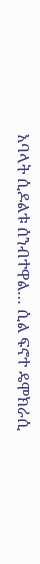አባላት ሲዶልቱ ሰንብተዋል… ሲል ፍኖተ ዴሞክራሲ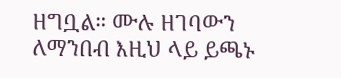ዘግቧል። ሙሉ ዘገባውን ለማንበብ እዚህ ላይ ይጫኑ